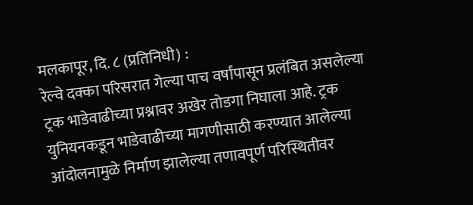मलकापूर, दि. ८ (प्रतिनिधी) :
रेल्वे दक्का परिसरात गेल्या पाच वर्षांपासून प्रलंबित असलेल्या ट्रक भाडेवाढीच्या प्रश्नावर अखेर तोडगा निघाला आहे. ट्रक युनियनकडून भाडेवाढीच्या मागणीसाठी करण्यात आलेल्या आंदोलनामुळे निर्माण झालेल्या तणावपूर्ण परिस्थितीवर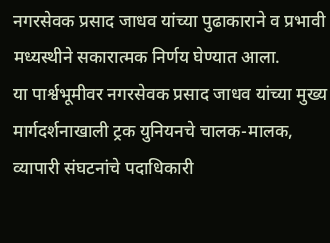नगरसेवक प्रसाद जाधव यांच्या पुढाकाराने व प्रभावी मध्यस्थीने सकारात्मक निर्णय घेण्यात आला.
या पार्श्वभूमीवर नगरसेवक प्रसाद जाधव यांच्या मुख्य मार्गदर्शनाखाली ट्रक युनियनचे चालक-मालक, व्यापारी संघटनांचे पदाधिकारी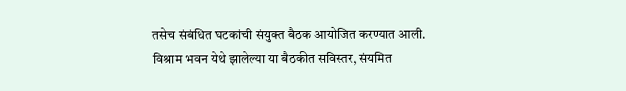तसेच संबंधित घटकांची संयुक्त बैठक आयोजित करण्यात आली.
विश्राम भवन येथे झालेल्या या बैठकीत सविस्तर, संयमित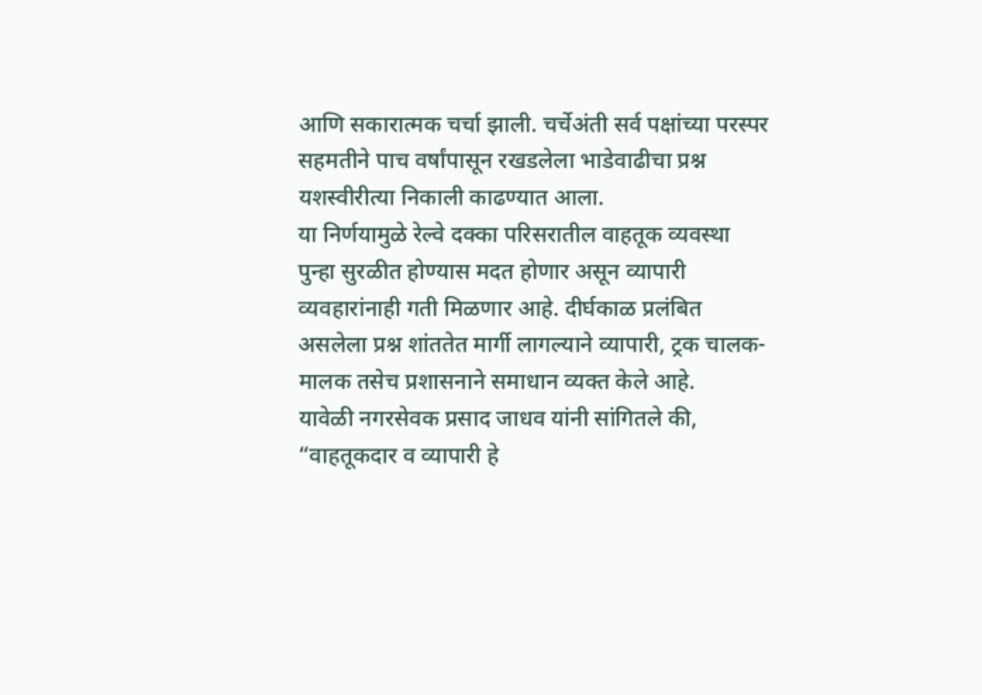आणि सकारात्मक चर्चा झाली. चर्चेअंती सर्व पक्षांच्या परस्पर सहमतीने पाच वर्षांपासून रखडलेला भाडेवाढीचा प्रश्न यशस्वीरीत्या निकाली काढण्यात आला.
या निर्णयामुळे रेल्वे दक्का परिसरातील वाहतूक व्यवस्था पुन्हा सुरळीत होण्यास मदत होणार असून व्यापारी व्यवहारांनाही गती मिळणार आहे. दीर्घकाळ प्रलंबित असलेला प्रश्न शांततेत मार्गी लागल्याने व्यापारी, ट्रक चालक-मालक तसेच प्रशासनाने समाधान व्यक्त केले आहे.
यावेळी नगरसेवक प्रसाद जाधव यांनी सांगितले की, “वाहतूकदार व व्यापारी हे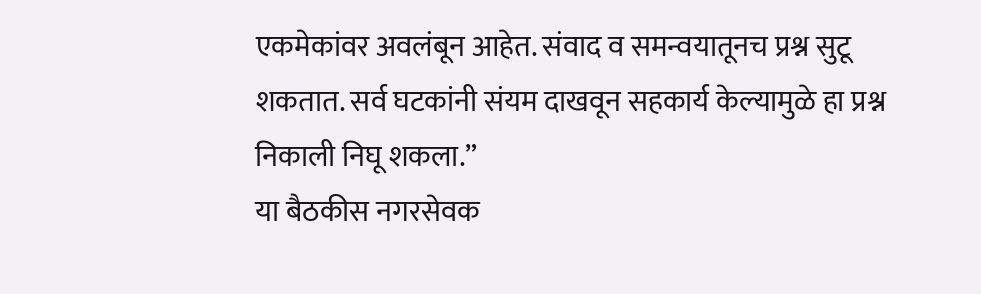एकमेकांवर अवलंबून आहेत. संवाद व समन्वयातूनच प्रश्न सुटू शकतात. सर्व घटकांनी संयम दाखवून सहकार्य केल्यामुळे हा प्रश्न निकाली निघू शकला.”
या बैठकीस नगरसेवक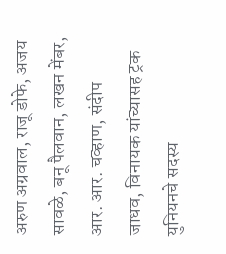अरुण अग्रवाल, राजू डोफे, अजय सावळे, बनू पैलवान, लखन मेंबर, आर. आर. चव्हाण, संदीप जाधव, विनायक यांच्यासह ट्रक युनियनचे सदस्य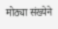मोठ्या संख्येने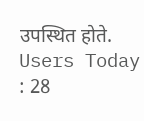उपस्थित होते.
Users Today : 28